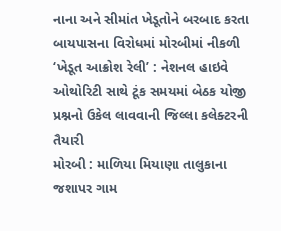નાના અને સીમાંત ખેડૂતોને બરબાદ કરતા બાયપાસના વિરોધમાં મોરબીમાં નીકળી ‘ખેડૂત આક્રોશ રેલી’ : નેશનલ હાઇવે ઓથોરિટી સાથે ટૂંક સમયમાં બેઠક યોજી પ્રશ્નનો ઉકેલ લાવવાની જિલ્લા કલેક્ટરની તૈયારી
મોરબી : માળિયા મિયાણા તાલુકાના જશાપર ગામ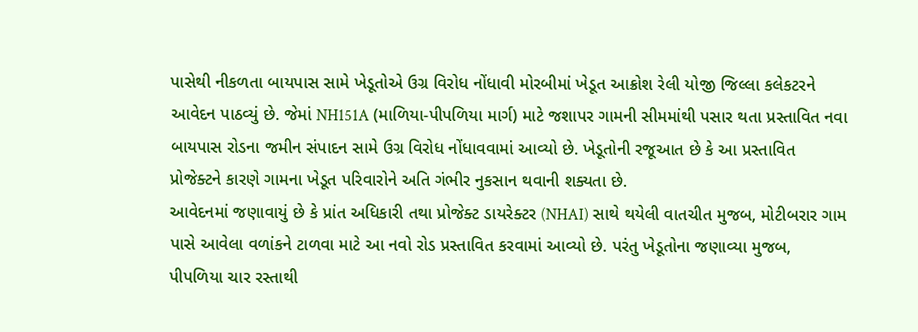પાસેથી નીકળતા બાયપાસ સામે ખેડૂતોએ ઉગ્ર વિરોધ નોંધાવી મોરબીમાં ખેડૂત આક્રોશ રેલી યોજી જિલ્લા કલેકટરને આવેદન પાઠવ્યું છે. જેમાં NH151A (માળિયા-પીપળિયા માર્ગ) માટે જશાપર ગામની સીમમાંથી પસાર થતા પ્રસ્તાવિત નવા બાયપાસ રોડના જમીન સંપાદન સામે ઉગ્ર વિરોધ નોંધાવવામાં આવ્યો છે. ખેડૂતોની રજૂઆત છે કે આ પ્રસ્તાવિત પ્રોજેક્ટને કારણે ગામના ખેડૂત પરિવારોને અતિ ગંભીર નુકસાન થવાની શક્યતા છે.
આવેદનમાં જણાવાયું છે કે પ્રાંત અધિકારી તથા પ્રોજેક્ટ ડાયરેક્ટર (NHAI) સાથે થયેલી વાતચીત મુજબ, મોટીબરાર ગામ પાસે આવેલા વળાંકને ટાળવા માટે આ નવો રોડ પ્રસ્તાવિત કરવામાં આવ્યો છે. પરંતુ ખેડૂતોના જણાવ્યા મુજબ, પીપળિયા ચાર રસ્તાથી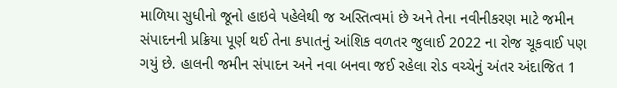માળિયા સુધીનો જૂનો હાઇવે પહેલેથી જ અસ્તિત્વમાં છે અને તેના નવીનીકરણ માટે જમીન સંપાદનની પ્રક્રિયા પૂર્ણ થઈ તેના કપાતનું આંશિક વળતર જુલાઈ 2022 ના રોજ ચૂકવાઈ પણ ગયું છે. હાલની જમીન સંપાદન અને નવા બનવા જઈ રહેલા રોડ વચ્ચેનું અંતર અંદાજિત 1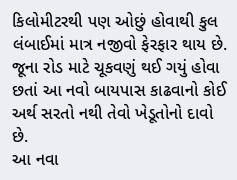કિલોમીટરથી પણ ઓછું હોવાથી કુલ લંબાઈમાં માત્ર નજીવો ફેરફાર થાય છે. જૂના રોડ માટે ચૂકવણું થઈ ગયું હોવા છતાં આ નવો બાયપાસ કાઢવાનો કોઈ અર્થ સરતો નથી તેવો ખેડૂતોનો દાવો છે.
આ નવા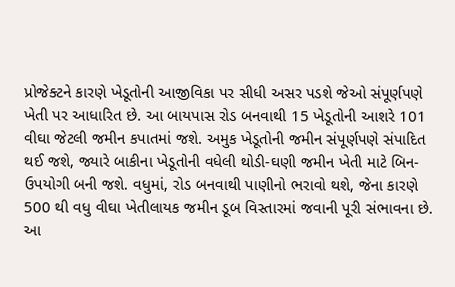પ્રોજેક્ટને કારણે ખેડૂતોની આજીવિકા પર સીધી અસર પડશે જેઓ સંપૂર્ણપણે ખેતી પર આધારિત છે. આ બાયપાસ રોડ બનવાથી 15 ખેડૂતોની આશરે 101 વીઘા જેટલી જમીન કપાતમાં જશે. અમુક ખેડૂતોની જમીન સંપૂર્ણપણે સંપાદિત થઈ જશે, જ્યારે બાકીના ખેડૂતોની વધેલી થોડી-ઘણી જમીન ખેતી માટે બિન-ઉપયોગી બની જશે. વધુમાં, રોડ બનવાથી પાણીનો ભરાવો થશે, જેના કારણે 500 થી વધુ વીઘા ખેતીલાયક જમીન ડૂબ વિસ્તારમાં જવાની પૂરી સંભાવના છે. આ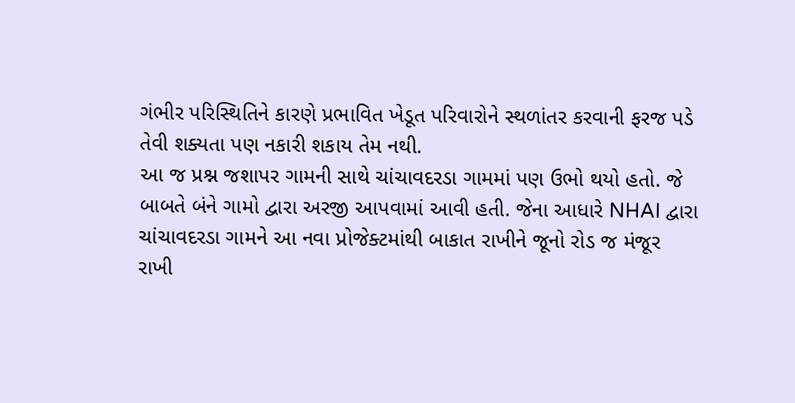ગંભીર પરિસ્થિતિને કારણે પ્રભાવિત ખેડૂત પરિવારોને સ્થળાંતર કરવાની ફરજ પડે તેવી શક્યતા પણ નકારી શકાય તેમ નથી.
આ જ પ્રશ્ન જશાપર ગામની સાથે ચાંચાવદરડા ગામમાં પણ ઉભો થયો હતો. જે બાબતે બંને ગામો દ્વારા અરજી આપવામાં આવી હતી. જેના આધારે NHAI દ્વારા ચાંચાવદરડા ગામને આ નવા પ્રોજેક્ટમાંથી બાકાત રાખીને જૂનો રોડ જ મંજૂર રાખી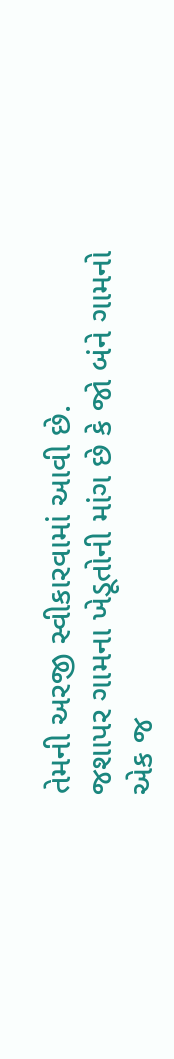તેમની અરજી સ્વીકારવામાં આવી છે.
જશાપર ગામના ખેડૂતોની માંગ છે કે જો બંને ગામનો એક જ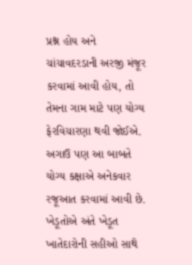પ્રશ્ન હોય અને ચાંચાવદરડાની અરજી મંજૂર કરવામાં આવી હોય, તો તેમના ગામ માટે પણ યોગ્ય ફેરવિચારણા થવી જોઈએ. અગાઉ પણ આ બાબતે યોગ્ય કક્ષાએ અનેકવાર રજૂઆત કરવામાં આવી છે. ખેડૂતોએ અંતે ખેડૂત ખાતેદારોની સહીઓ સાથે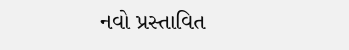નવો પ્રસ્તાવિત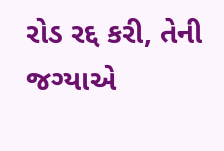રોડ રદ્દ કરી, તેની જગ્યાએ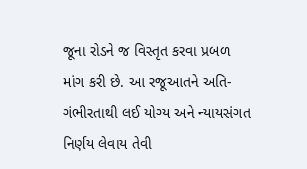જૂના રોડને જ વિસ્તૃત કરવા પ્રબળ માંગ કરી છે. આ રજૂઆતને અતિ-ગંભીરતાથી લઈ યોગ્ય અને ન્યાયસંગત નિર્ણય લેવાય તેવી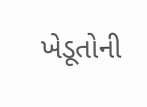ખેડૂતોની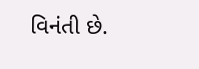વિનંતી છે.